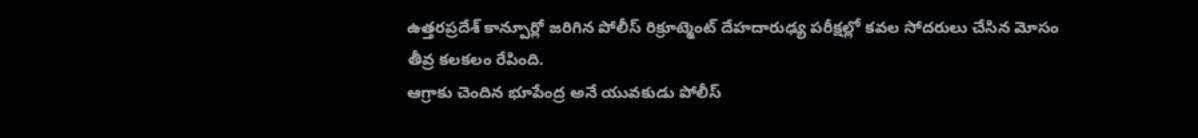ఉత్తరప్రదేశ్ కాన్పూర్లో జరిగిన పోలీస్ రిక్రూట్మెంట్ దేహదారుఢ్య పరీక్షల్లో కవల సోదరులు చేసిన మోసం తీవ్ర కలకలం రేపింది.
ఆగ్రాకు చెందిన భూపేంద్ర అనే యువకుడు పోలీస్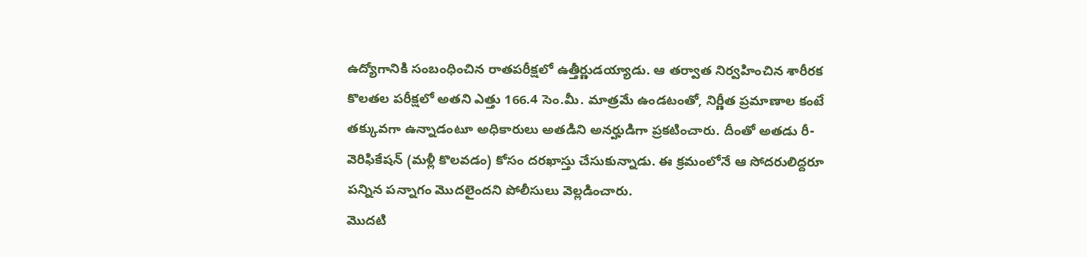ఉద్యోగానికి సంబంధించిన రాతపరీక్షలో ఉత్తీర్ణుడయ్యాడు. ఆ తర్వాత నిర్వహించిన శారీరక కొలతల పరీక్షలో అతని ఎత్తు 166.4 సెం.మీ. మాత్రమే ఉండటంతో, నిర్ణీత ప్రమాణాల కంటే తక్కువగా ఉన్నాడంటూ అధికారులు అతడిని అనర్హుడిగా ప్రకటించారు. దీంతో అతడు రీ-వెరిఫికేషన్ (మళ్లీ కొలవడం) కోసం దరఖాస్తు చేసుకున్నాడు. ఈ క్రమంలోనే ఆ సోదరులిద్దరూ పన్నిన పన్నాగం మొదలైందని పోలీసులు వెల్లడించారు.
మొదటి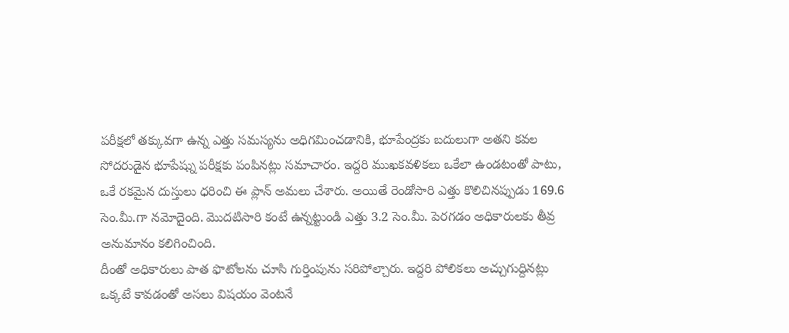పరీక్షలో తక్కువగా ఉన్న ఎత్తు సమస్యను అధిగమించడానికి, భూపేంద్రకు బదులుగా అతని కవల సోదరుడైన భూపేష్ను పరీక్షకు పంపినట్లు సమాచారం. ఇద్దరి ముఖకవళికలు ఒకేలా ఉండటంతో పాటు, ఒకే రకమైన దుస్తులు ధరించి ఈ ప్లాన్ అమలు చేశారు. అయితే రెండోసారి ఎత్తు కొలిచినప్పుడు 169.6 సెం.మీ.గా నమోదైంది. మొదటిసారి కంటే ఉన్నట్టుండి ఎత్తు 3.2 సెం.మీ. పెరగడం అధికారులకు తీవ్ర అనుమానం కలిగించింది.
దీంతో అధికారులు పాత ఫొటోలను చూసి గుర్తింపును సరిపోల్చారు. ఇద్దరి పోలికలు అచ్చుగుద్దినట్లు ఒక్కటే కావడంతో అసలు విషయం వెంటనే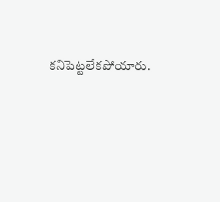కనిపెట్టలేకపోయారు.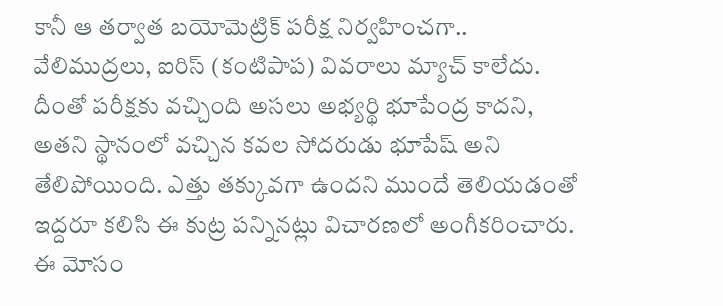కానీ ఆ తర్వాత బయోమెట్రిక్ పరీక్ష నిర్వహించగా.. వేలిముద్రలు, ఐరిస్ (కంటిపాప) వివరాలు మ్యాచ్ కాలేదు. దీంతో పరీక్షకు వచ్చింది అసలు అభ్యర్థి భూపేంద్ర కాదని, అతని స్థానంలో వచ్చిన కవల సోదరుడు భూపేష్ అని తేలిపోయింది. ఎత్తు తక్కువగా ఉందని ముందే తెలియడంతో ఇద్దరూ కలిసి ఈ కుట్ర పన్నినట్లు విచారణలో అంగీకరించారు.
ఈ మోసం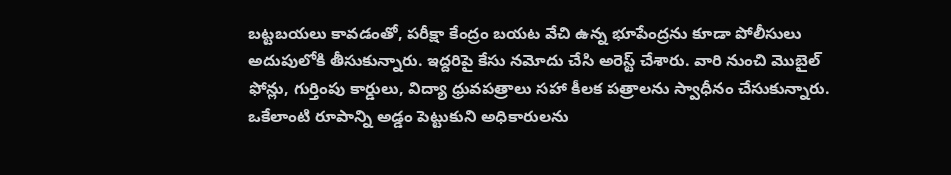బట్టబయలు కావడంతో, పరీక్షా కేంద్రం బయట వేచి ఉన్న భూపేంద్రను కూడా పోలీసులు అదుపులోకి తీసుకున్నారు. ఇద్దరిపై కేసు నమోదు చేసి అరెస్ట్ చేశారు. వారి నుంచి మొబైల్ ఫోన్లు, గుర్తింపు కార్డులు, విద్యా ధ్రువపత్రాలు సహా కీలక పత్రాలను స్వాధీనం చేసుకున్నారు. ఒకేలాంటి రూపాన్ని అడ్డం పెట్టుకుని అధికారులను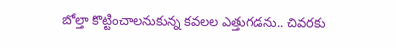బోల్తా కొట్టించాలనుకున్న కవలల ఎత్తుగడను.. చివరకు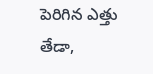పెరిగిన ఎత్తు తేడా,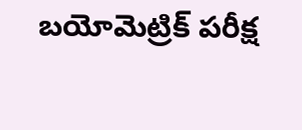బయోమెట్రిక్ పరీక్ష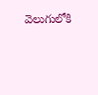వెలుగులోకి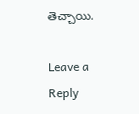తెచ్చాయి.

Leave a Reply